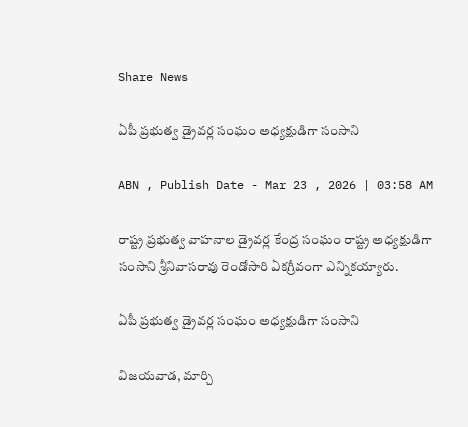Share News

ఏపీ ప్రభుత్వ డ్రైవర్ల సంఘం అధ్యక్షుడిగా సంసాని

ABN , Publish Date - Mar 23 , 2026 | 03:58 AM

రాష్ట్ర ప్రభుత్వ వాహనాల డ్రైవర్ల కేంద్ర సంఘం రాష్ట్ర అధ్యక్షుడిగా సంసాని శ్రీనివాసరావు రెండోసారి ఏకగ్రీవంగా ఎన్నికయ్యారు.

ఏపీ ప్రభుత్వ డ్రైవర్ల సంఘం అధ్యక్షుడిగా సంసాని

విజయవాడ, మార్చి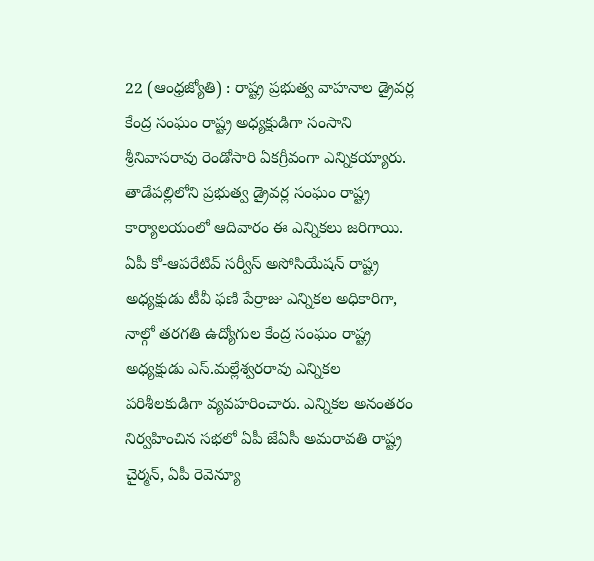22 (ఆంధ్రజ్యోతి) : రాష్ట్ర ప్రభుత్వ వాహనాల డ్రైవర్ల కేంద్ర సంఘం రాష్ట్ర అధ్యక్షుడిగా సంసాని శ్రీనివాసరావు రెండోసారి ఏకగ్రీవంగా ఎన్నికయ్యారు. తాడేపల్లిలోని ప్రభుత్వ డ్రైవర్ల సంఘం రాష్ట్ర కార్యాలయంలో ఆదివారం ఈ ఎన్నికలు జరిగాయి. ఏపీ కో-ఆపరేటివ్‌ సర్వీస్‌ అసోసియేషన్‌ రాష్ట్ర అధ్యక్షుడు టీవీ ఫణి పేర్రాజు ఎన్నికల అధికారిగా, నాల్గో తరగతి ఉద్యోగుల కేంద్ర సంఘం రాష్ట్ర అధ్యక్షుడు ఎస్‌.మల్లేశ్వరరావు ఎన్నికల పరిశీలకుడిగా వ్యవహరించారు. ఎన్నికల అనంతరం నిర్వహించిన సభలో ఏపీ జేఏసీ అమరావతి రాష్ట్ర చైర్మన్‌, ఏపీ రెవెన్యూ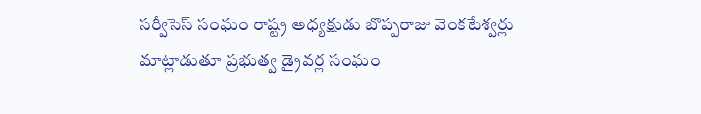సర్వీసెస్‌ సంఘం రాష్ట్ర అధ్యక్షుడు బొప్పరాజు వెంకటేశ్వర్లు మాట్లాడుతూ ప్రభుత్వ డ్రైవర్ల సంఘం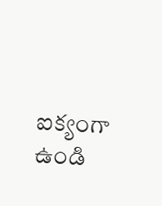ఐక్యంగా ఉండి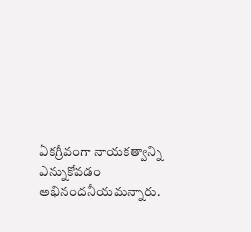ఏకగ్రీవంగా నాయకత్వాన్ని ఎన్నుకోవడం అభినందనీయమన్నారు.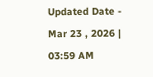Updated Date - Mar 23 , 2026 | 03:59 AM